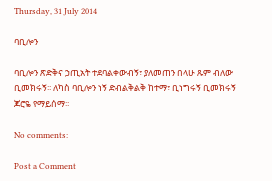Thursday, 31 July 2014

ባቢሎን

ባቢሎን ጽድቅና ኃጢአት ተደባልቀውብኝ፣ ያለመጠን በላሁ ጹም ብለው ቢመክሩኝ፡፡ ለካስ ባቢሎን ነኝ ድብልቅልቅ ከተማ፣ ቢነግሩኝ ቢመክሩኝ ጆሮዬ የማይሰማ፡፡

No comments:

Post a Comment